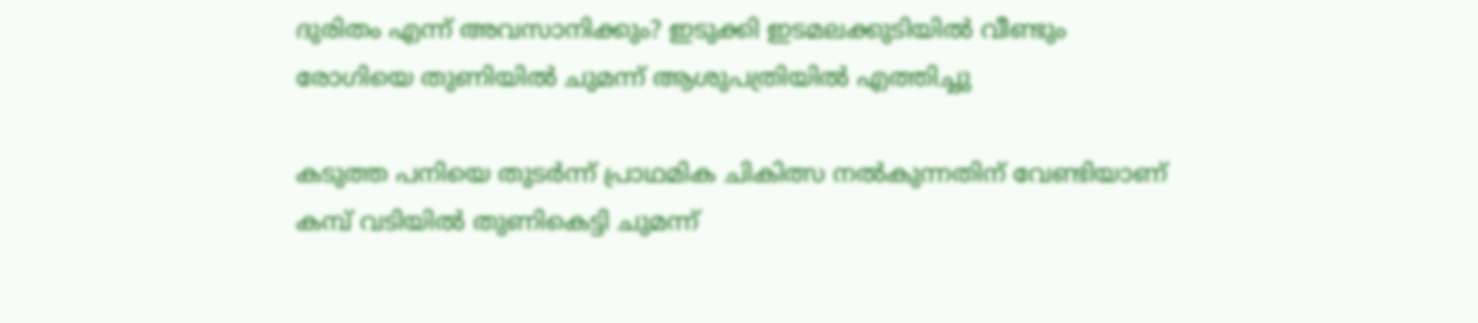ദുരിതം എന്ന് അവസാനിക്കും? ഇടുക്കി ഇടമലക്കുടിയില്‍ വീണ്ടും രോഗിയെ തുണിയില്‍ ചുമന്ന് ആശുപത്രിയില്‍ എത്തിച്ചു

കടുത്ത പനിയെ തുടര്‍ന്ന് പ്രാഥമിക ചികിത്സ നല്‍കുന്നതിന് വേണ്ടിയാണ് കമ്പ് വടിയില്‍ തുണികെട്ടി ചുമന്ന്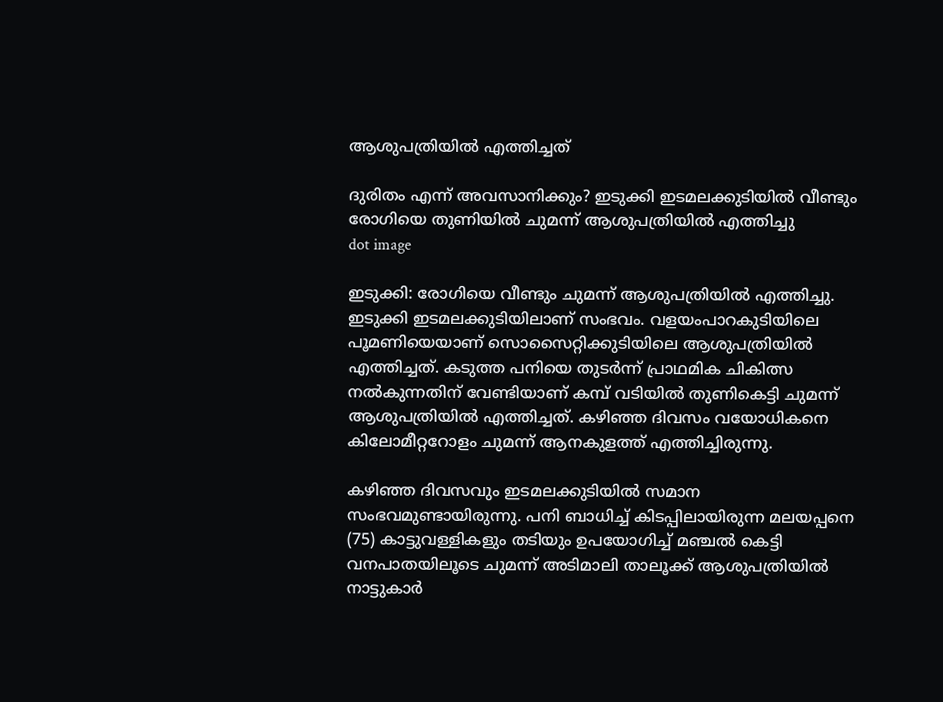ആശുപത്രിയില്‍ എത്തിച്ചത്

ദുരിതം എന്ന് അവസാനിക്കും? ഇടുക്കി ഇടമലക്കുടിയില്‍ വീണ്ടും രോഗിയെ തുണിയില്‍ ചുമന്ന് ആശുപത്രിയില്‍ എത്തിച്ചു
dot image

ഇടുക്കി: രോഗിയെ വീണ്ടും ചുമന്ന് ആശുപത്രിയില്‍ എത്തിച്ചു. ഇടുക്കി ഇടമലക്കുടിയിലാണ് സംഭവം. വളയംപാറകുടിയിലെ പൂമണിയെയാണ് സൊസൈറ്റിക്കുടിയിലെ ആശുപത്രിയില്‍ എത്തിച്ചത്. കടുത്ത പനിയെ തുടര്‍ന്ന് പ്രാഥമിക ചികിത്സ നല്‍കുന്നതിന് വേണ്ടിയാണ് കമ്പ് വടിയില്‍ തുണികെട്ടി ചുമന്ന് ആശുപത്രിയില്‍ എത്തിച്ചത്. കഴിഞ്ഞ ദിവസം വയോധികനെ കിലോമീറ്ററോളം ചുമന്ന് ആനകുളത്ത് എത്തിച്ചിരുന്നു.

കഴിഞ്ഞ ദിവസവും ഇടമലക്കുടിയിൽ സമാന സംഭവമുണ്ടായിരുന്നു. പനി ബാധിച്ച് കിടപ്പിലായിരുന്ന മലയപ്പനെ (75) കാട്ടുവള്ളികളും തടിയും ഉപയോഗിച്ച് മഞ്ചല്‍ കെട്ടി വനപാതയിലൂടെ ചുമന്ന് അടിമാലി താലൂക്ക് ആശുപത്രിയില്‍ നാട്ടുകാര്‍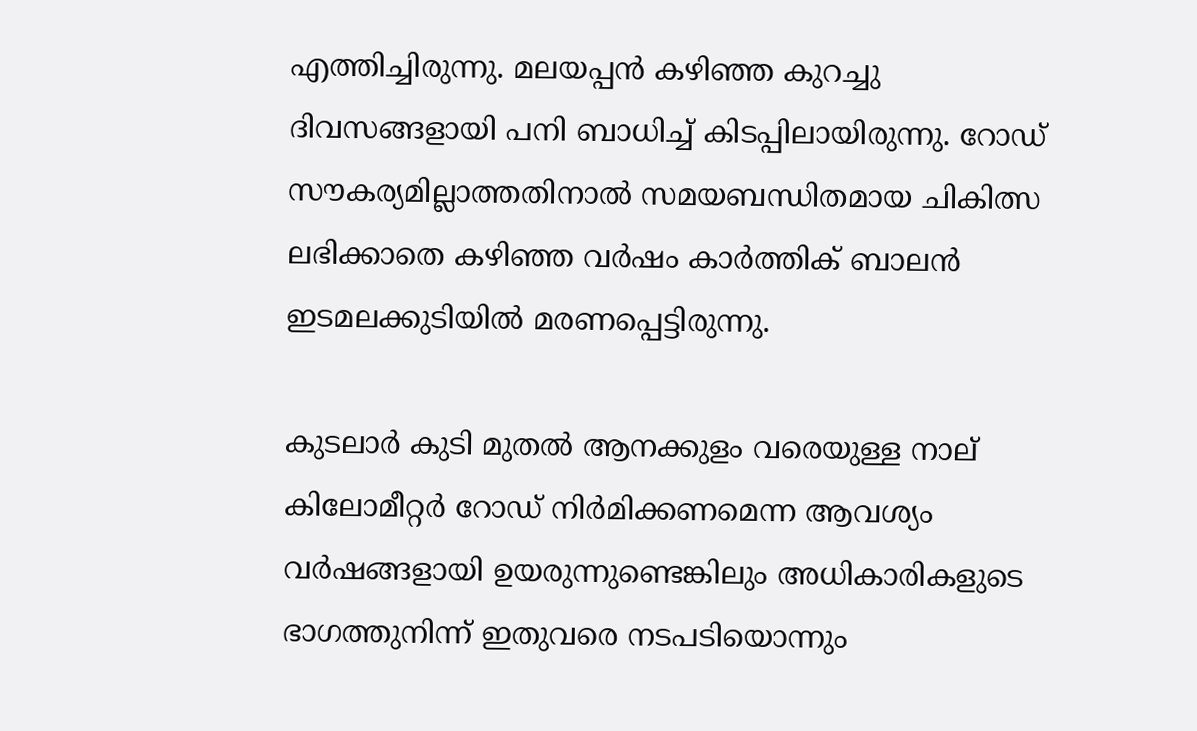എത്തിച്ചിരുന്നു. മലയപ്പന്‍ കഴിഞ്ഞ കുറച്ചു ദിവസങ്ങളായി പനി ബാധിച്ച് കിടപ്പിലായിരുന്നു. റോഡ് സൗകര്യമില്ലാത്തതിനാല്‍ സമയബന്ധിതമായ ചികിത്സ ലഭിക്കാതെ കഴിഞ്ഞ വര്‍ഷം കാര്‍ത്തിക് ബാലന്‍ ഇടമലക്കുടിയില്‍ മരണപ്പെട്ടിരുന്നു.

കുടലാര്‍ കുടി മുതല്‍ ആനക്കുളം വരെയുള്ള നാല് കിലോമീറ്റര്‍ റോഡ് നിര്‍മിക്കണമെന്ന ആവശ്യം വര്‍ഷങ്ങളായി ഉയരുന്നുണ്ടെങ്കിലും അധികാരികളുടെ ഭാഗത്തുനിന്ന് ഇതുവരെ നടപടിയൊന്നും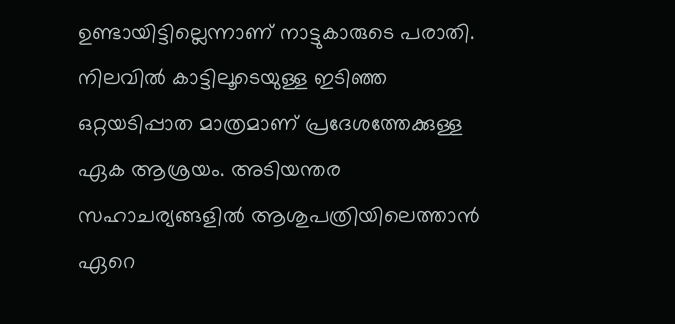ഉണ്ടായിട്ടില്ലെന്നാണ് നാട്ടുകാരുടെ പരാതി. നിലവില്‍ കാട്ടിലൂടെയുള്ള ഇടിഞ്ഞ ഒറ്റയടിപ്പാത മാത്രമാണ് പ്രദേശത്തേക്കുള്ള ഏക ആശ്രയം. അടിയന്തര സഹാചര്യങ്ങളില്‍ ആശുപത്രിയിലെത്താന്‍ ഏറെ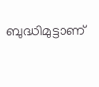ബുദ്ധിമുട്ടാണ്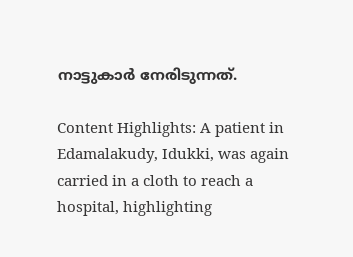നാട്ടുകാര്‍ നേരിടുന്നത്.

Content Highlights: A patient in Edamalakudy, Idukki, was again carried in a cloth to reach a hospital, highlighting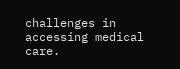challenges in accessing medical care.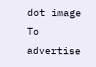dot image
To advertise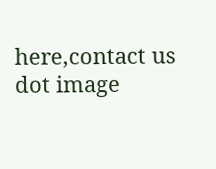here,contact us
dot image